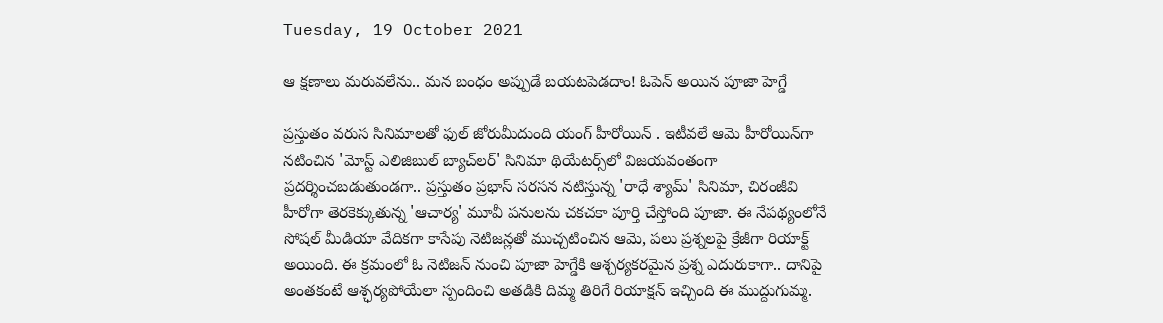Tuesday, 19 October 2021

ఆ క్షణాలు మరువలేను.. మన బంధం అప్పుడే బయటపెడదాం! ఓపెన్ అయిన పూజా హెగ్డే

ప్రస్తుతం వరుస సినిమాలతో ఫుల్ జోరుమీదుంది యంగ్ హీరోయిన్ . ఇటీవలే ఆమె హీరోయిన్‌గా నటించిన 'మోస్ట్ ఎలిజిబుల్ బ్యాచ్‌లర్' సినిమా థియేటర్స్‌లో విజయవంతంగా ప్రదర్శించబడుతుండగా.. ప్రస్తుతం ప్రభాస్ సరసన నటిస్తున్న 'రాధే శ్యామ్' సినిమా, చిరంజీవి హీరోగా తెరకెక్కుతున్న 'ఆచార్య' మూవీ పనులను చకచకా పూర్తి చేస్తోంది పూజా. ఈ నేపథ్యంలోనే సోషల్ మీడియా వేదికగా కాసేపు నెటిజన్లతో ముచ్చటించిన ఆమె, పలు ప్రశ్నలపై క్రేజీగా రియాక్ట్ అయింది. ఈ క్రమంలో ఓ నెటిజన్‌ నుంచి పూజా హెగ్డేకి ఆశ్చర్యకరమైన ప్రశ్న ఎదురుకాగా.. దానిపై అంతకంటే ఆశ్ఛర్యపోయేలా స్పందించి అతడికి దిమ్మ తిరిగే రియాక్షన్ ఇచ్చింది ఈ ముద్దుగుమ్మ.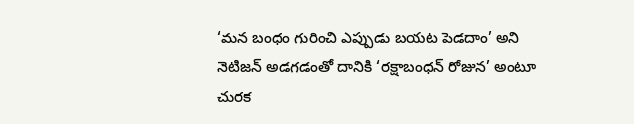‘మన బంధం గురించి ఎప్పుడు బయట పెడదాం’ అని నెటిజన్ అడగడంతో దానికి ‘రక్షాబంధన్‌ రోజున’ అంటూ చురక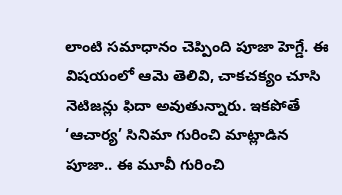లాంటి సమాధానం చెప్పింది పూజా హెగ్డే. ఈ విషయంలో ఆమె తెలివి, చాకచక్యం చూసి నెటిజన్లు ఫిదా అవుతున్నారు. ఇకపోతే ‘ఆచార్య’ సినిమా గురించి మాట్లాడిన పూజా.. ఈ మూవీ గురించి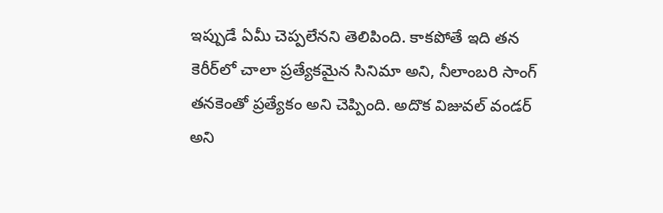ఇప్పుడే ఏమీ చెప్పలేనని తెలిపింది. కాకపోతే ఇది తన కెరీర్‌లో చాలా ప్రత్యేకమైన సినిమా అని, నీలాంబరి సాంగ్‌ తనకెంతో ప్రత్యేకం అని చెప్పింది. అదొక విజువల్‌ వండర్‌ అని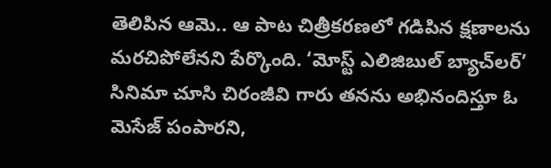తెలిపిన ఆమె.. ఆ పాట చిత్రీకరణలో గడిపిన క్షణాలను మరచిపోలేనని పేర్కొంది. ‘మోస్ట్‌ ఎలిజిబుల్‌ బ్యాచ్‌లర్‌’ సినిమా చూసి చిరంజీవి గారు తనను అభినందిస్తూ ఓ మెసేజ్‌ పంపారని,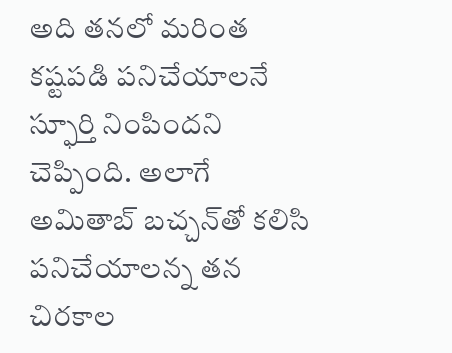అది తనలో మరింత కష్టపడి పనిచేయాలనే స్ఫూర్తి నింపిందని చెప్పింది. అలాగే అమితాబ్ బచ్చన్‌తో కలిసి పనిచేయాలన్న తన చిరకాల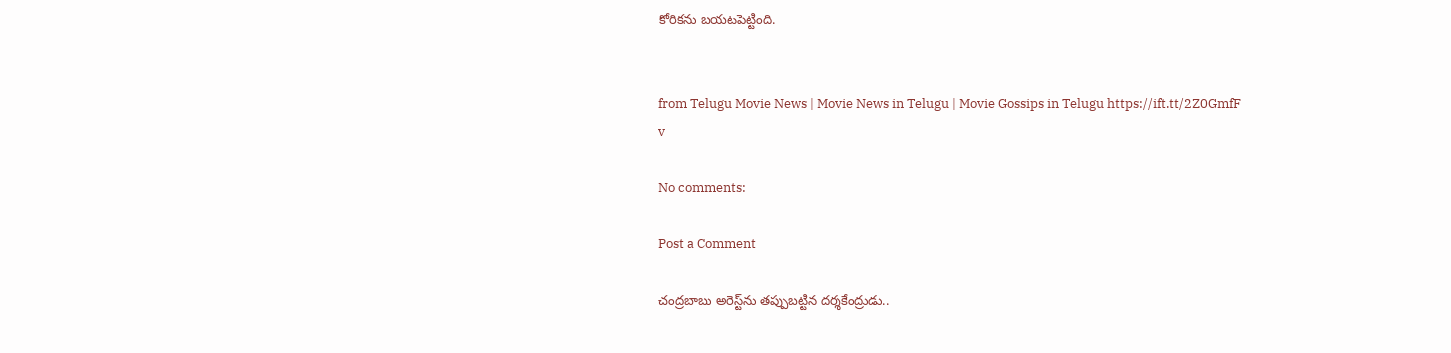కోరికను బయటపెట్టింది.


from Telugu Movie News | Movie News in Telugu | Movie Gossips in Telugu https://ift.tt/2Z0GmfF
v

No comments:

Post a Comment

చంద్రబాబు అరెస్ట్‌ను తప్పుబట్టిన దర్శకేంద్రుడు..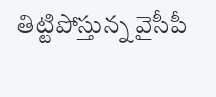తిట్టిపోస్తున్న వైసీపీ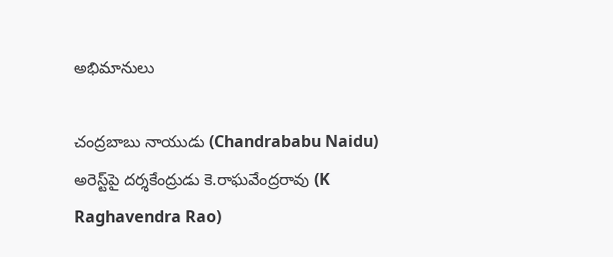అభిమానులు

చంద్రబాబు నాయుడు (Chandrababu Naidu) అరెస్ట్‌పై దర్శకేంద్రుడు కె.రాఘవేంద్రరావు (K Raghavendra Rao)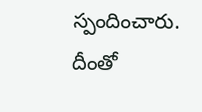స్పందించారు. దీంతో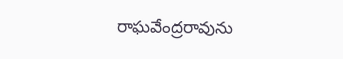రాఘవేంద్రరావును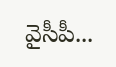వైసీపీ...